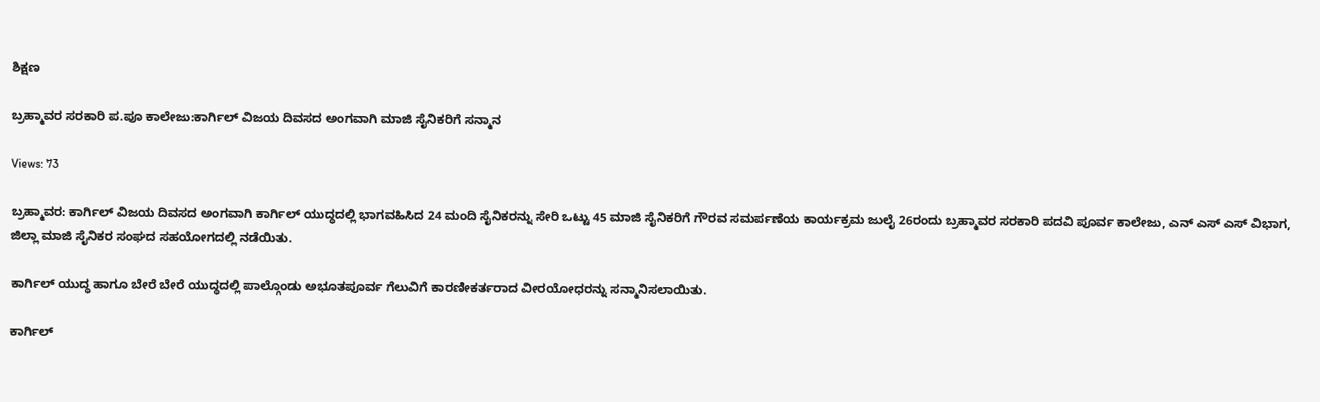ಶಿಕ್ಷಣ

ಬ್ರಹ್ಮಾವರ ಸರಕಾರಿ ಪ.ಪೂ ಕಾಲೇಜು:ಕಾರ್ಗಿಲ್ ವಿಜಯ ದಿವಸದ ಅಂಗವಾಗಿ ಮಾಜಿ ಸೈನಿಕರಿಗೆ ಸನ್ಮಾನ

Views: 73

ಬ್ರಹ್ಮಾವರ: ಕಾರ್ಗಿಲ್ ವಿಜಯ ದಿವಸದ ಅಂಗವಾಗಿ ಕಾರ್ಗಿಲ್ ಯುದ್ಧದಲ್ಲಿ ಭಾಗವಹಿಸಿದ 24 ಮಂದಿ ಸೈನಿಕರನ್ನು ಸೇರಿ ಒಟ್ಟು 45 ಮಾಜಿ ಸೈನಿಕರಿಗೆ ಗೌರವ ಸಮರ್ಪಣೆಯ ಕಾರ್ಯಕ್ರಮ ಜುಲೈ 26ರಂದು ಬ್ರಹ್ಮಾವರ ಸರಕಾರಿ ಪದವಿ ಪೂರ್ವ ಕಾಲೇಜು, ಎನ್ ಎಸ್ ಎಸ್ ವಿಭಾಗ, ಜಿಲ್ಲಾ ಮಾಜಿ ಸೈನಿಕರ ಸಂಘದ ಸಹಯೋಗದಲ್ಲಿ ನಡೆಯಿತು.

ಕಾರ್ಗಿಲ್ ಯುದ್ಧ ಹಾಗೂ ಬೇರೆ ಬೇರೆ ಯುದ್ಧದಲ್ಲಿ ಪಾಲ್ಗೊಂಡು ಅಭೂತಪೂರ್ವ ಗೆಲುವಿಗೆ ಕಾರಣೀಕರ್ತರಾದ ವೀರಯೋಧರನ್ನು ಸನ್ಮಾನಿಸಲಾಯಿತು.

ಕಾರ್ಗಿಲ್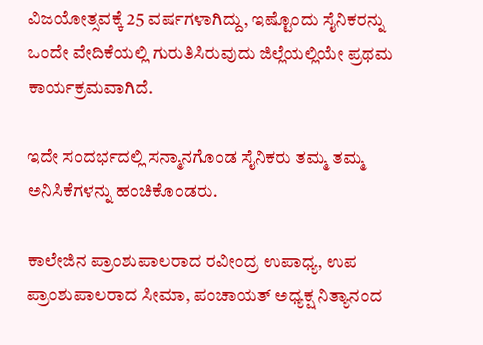ವಿಜಯೋತ್ಸವಕ್ಕೆ 25 ವರ್ಷಗಳಾಗಿದ್ದು, ಇಷ್ಟೊಂದು ಸೈನಿಕರನ್ನು ಒಂದೇ ವೇದಿಕೆಯಲ್ಲಿ ಗುರುತಿಸಿರುವುದು ಜಿಲ್ಲೆಯಲ್ಲಿಯೇ ಪ್ರಥಮ ಕಾರ್ಯಕ್ರಮವಾಗಿದೆ.

ಇದೇ ಸಂದರ್ಭದಲ್ಲಿ ಸನ್ಮಾನಗೊಂಡ ಸೈನಿಕರು ತಮ್ಮ ತಮ್ಮ ಅನಿಸಿಕೆಗಳನ್ನು ಹಂಚಿಕೊಂಡರು.

ಕಾಲೇಜಿನ ಪ್ರಾಂಶುಪಾಲರಾದ ರವೀಂದ್ರ ಉಪಾಧ್ಯ, ಉಪ ಪ್ರಾಂಶುಪಾಲರಾದ ಸೀಮಾ, ಪಂಚಾಯತ್ ಅಧ್ಯಕ್ಷ ನಿತ್ಯಾನಂದ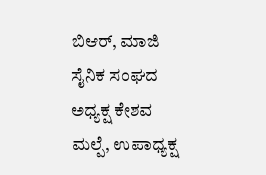ಬಿಆರ್, ಮಾಜಿ ಸೈನಿಕ ಸಂಘದ ಅಧ್ಯಕ್ಷ ಕೇಶವ ಮಲ್ಪೆ, ಉಪಾಧ್ಯಕ್ಷ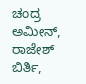ಚಂದ್ರ ಅಮೀನ್, ರಾಜೇಶ್ ಬಿರ್ತಿ,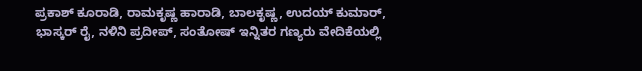ಪ್ರಕಾಶ್ ಕೂರಾಡಿ, ರಾಮಕೃಷ್ಣ ಹಾರಾಡಿ, ಬಾಲಕೃಷ್ಣ, ಉದಯ್ ಕುಮಾರ್, ಭಾಸ್ಕರ್ ರೈ, ನಳಿನಿ ಪ್ರದೀಪ್, ಸಂತೋಷ್ ಇನ್ನಿತರ ಗಣ್ಯರು ವೇದಿಕೆಯಲ್ಲಿ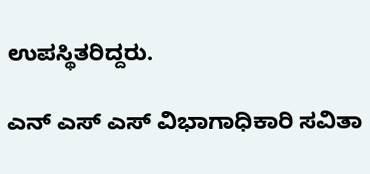ಉಪಸ್ಥಿತರಿದ್ದರು.

ಎನ್ ಎಸ್ ಎಸ್ ವಿಭಾಗಾಧಿಕಾರಿ ಸವಿತಾ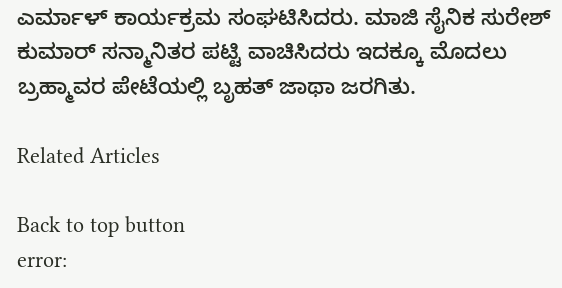ಎರ್ಮಾಳ್ ಕಾರ್ಯಕ್ರಮ ಸಂಘಟಿಸಿದರು. ಮಾಜಿ ಸೈನಿಕ ಸುರೇಶ್ ಕುಮಾರ್ ಸನ್ಮಾನಿತರ ಪಟ್ಟಿ ವಾಚಿಸಿದರು ಇದಕ್ಕೂ ಮೊದಲು ಬ್ರಹ್ಮಾವರ ಪೇಟೆಯಲ್ಲಿ ಬೃಹತ್ ಜಾಥಾ ಜರಗಿತು.

Related Articles

Back to top button
error: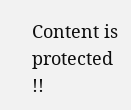Content is protected !!